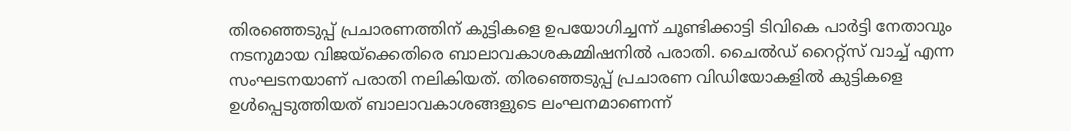തിരഞ്ഞെടുപ്പ് പ്രചാരണത്തിന് കുട്ടികളെ ഉപയോഗിച്ചന്ന് ചൂണ്ടിക്കാട്ടി ടിവികെ പാര്‍ട്ടി നേതാവും നടനുമായ വിജയ്ക്കെതിരെ ബാലാവകാശകമ്മിഷനില്‍‌ പരാതി. ചൈൽഡ് റൈറ്റ്സ് വാച്ച് എന്ന സംഘടനയാണ് പരാതി നലി‍കിയത്. തിരഞ്ഞെടുപ്പ് പ്രചാരണ വിഡിയോകളിൽ കുട്ടികളെ ഉൾപ്പെടുത്തിയത് ബാലാവകാശങ്ങളുടെ ലംഘനമാണെന്ന്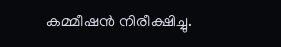കമ്മീഷൻ നിരീക്ഷിച്ചു.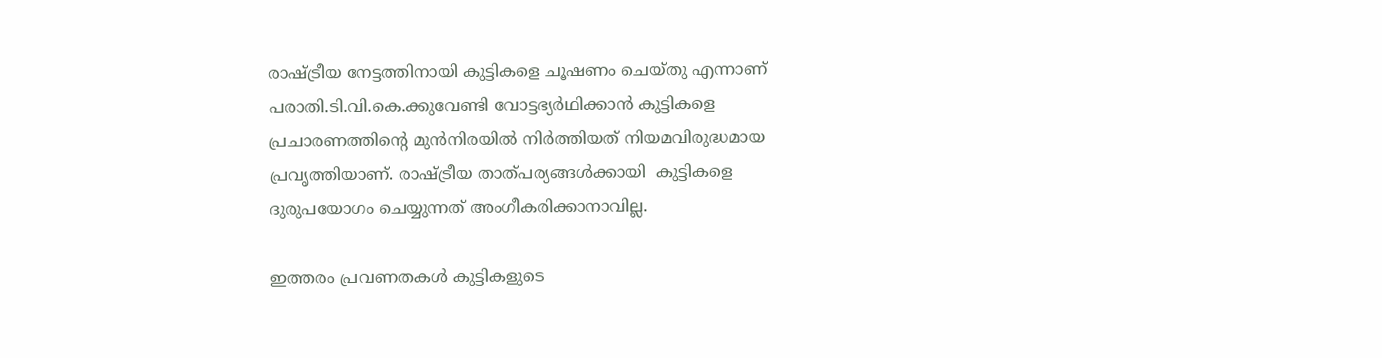രാഷ്ട്രീയ നേട്ടത്തിനായി കുട്ടികളെ ചൂഷണം ചെയ്തു എന്നാണ് പരാതി.ടി.വി.കെ.ക്കുവേണ്ടി വോട്ടഭ്യർഥിക്കാൻ കുട്ടികളെ പ്രചാരണത്തിന്റെ മുൻനിരയിൽ നിർത്തിയത് നിയമവിരുദ്ധമായ പ്രവൃത്തിയാണ്. രാഷ്ട്രീയ താത്‌പര്യങ്ങള്‍ക്കായി  കുട്ടികളെ ദുരുപയോഗം ചെയ്യുന്നത് അംഗീകരിക്കാനാവില്ല.

ഇത്തരം പ്രവണതകൾ കുട്ടികളുടെ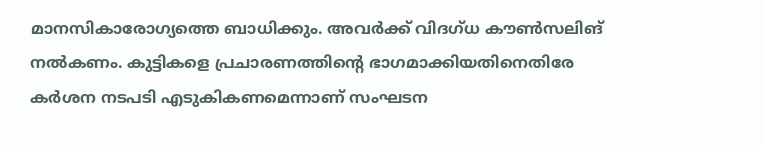മാനസികാരോഗ്യത്തെ ബാധിക്കും. അവർക്ക് വിദഗ്ധ കൗൺസലിങ് നൽകണം. കുട്ടികളെ പ്രചാരണത്തിന്റെ ഭാഗമാക്കിയതിനെതിരേ കർശന നടപടി എടുകികണമെന്നാണ് സംഘടന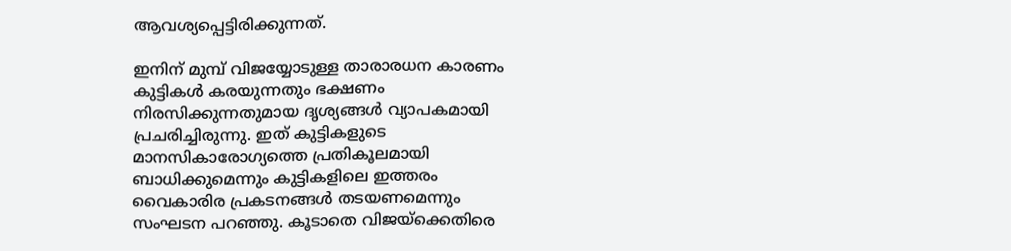ആവശ്യപ്പെട്ടിരിക്കുന്നത്.

ഇനിന് മുമ്പ് വിജയ്യോടുള്ള താരാരധന കാരണം കുട്ടികള്‍ കരയുന്നതും ഭക്ഷണം നിരസിക്കുന്നതുമായ ദൃശ്യങ്ങള്‍ വ്യാപകമായി പ്രചരിച്ചിരുന്നു. ഇത് കുട്ടികളുടെ മാനസികാരോഗ്യത്തെ പ്രതികൂലമായി ബാധിക്കുമെന്നും കുട്ടികളിലെ ഇത്തരം വൈകാരിര പ്രകടനങ്ങള്‍ തടയണമെന്നും സംഘടന പറഞ്ഞു. കൂടാതെ വിജയ്ക്കെതിരെ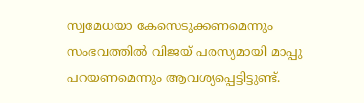സ്വമേധയാ കേസെടുക്കണമെന്നും സംഭവത്തില്‍ വിജയ് പരസ്യമായി മാപ്പു പറയണമെന്നും ആവശ്യപ്പെട്ടിട്ടുണ്ട്.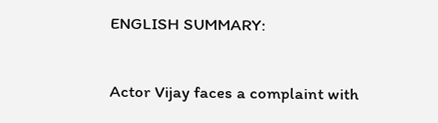ENGLISH SUMMARY:

Actor Vijay faces a complaint with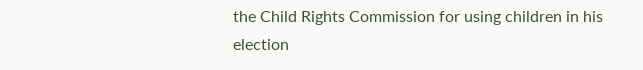the Child Rights Commission for using children in his election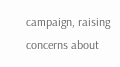campaign, raising concerns about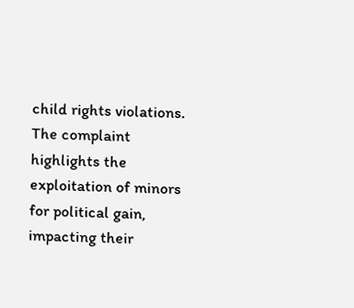child rights violations. The complaint highlights the exploitation of minors for political gain, impacting their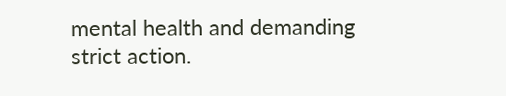mental health and demanding strict action.